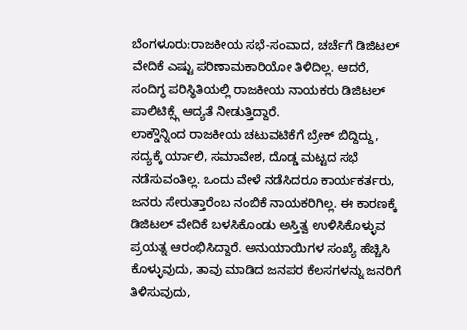ಬೆಂಗಳೂರು:ರಾಜಕೀಯ ಸಭೆ-ಸಂವಾದ, ಚರ್ಚೆಗೆ ಡಿಜಿಟಲ್ ವೇದಿಕೆ ಎಷ್ಟು ಪರಿಣಾಮಕಾರಿಯೋ ತಿಳಿದಿಲ್ಲ. ಆದರೆ, ಸಂದಿಗ್ಧ ಪರಿಸ್ಥಿತಿಯಲ್ಲಿ ರಾಜಕೀಯ ನಾಯಕರು ಡಿಜಿಟಲ್ ಪಾಲಿಟಿಕ್ಸ್ಗೆ ಆದ್ಯತೆ ನೀಡುತ್ತಿದ್ದಾರೆ.
ಲಾಕ್ಡೌನ್ನಿಂದ ರಾಜಕೀಯ ಚಟುವಟಿಕೆಗೆ ಬ್ರೇಕ್ ಬಿದ್ದಿದ್ದು, ಸದ್ಯಕ್ಕೆ ರ್ಯಾಲಿ, ಸಮಾವೇಶ, ದೊಡ್ಡ ಮಟ್ಟದ ಸಭೆ ನಡೆಸುವಂತಿಲ್ಲ. ಒಂದು ವೇಳೆ ನಡೆಸಿದರೂ ಕಾರ್ಯಕರ್ತರು, ಜನರು ಸೇರುತ್ತಾರೆಂಬ ನಂಬಿಕೆ ನಾಯಕರಿಗಿಲ್ಲ. ಈ ಕಾರಣಕ್ಕೆ ಡಿಜಿಟಲ್ ವೇದಿಕೆ ಬಳಸಿಕೊಂಡು ಅಸ್ತಿತ್ವ ಉಳಿಸಿಕೊಳ್ಳುವ ಪ್ರಯತ್ನ ಆರಂಭಿಸಿದ್ದಾರೆ. ಅನುಯಾಯಿಗಳ ಸಂಖ್ಯೆ ಹೆಚ್ಚಿಸಿ ಕೊಳ್ಳುವುದು, ತಾವು ಮಾಡಿದ ಜನಪರ ಕೆಲಸಗಳನ್ನು ಜನರಿಗೆ ತಿಳಿಸುವುದು,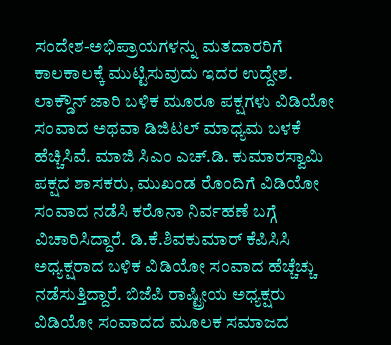ಸಂದೇಶ-ಅಭಿಪ್ರಾಯಗಳನ್ನು ಮತದಾರರಿಗೆ ಕಾಲಕಾಲಕ್ಕೆ ಮುಟ್ಟಿಸುವುದು ಇದರ ಉದ್ದೇಶ. ಲಾಕ್ಡೌನ್ ಜಾರಿ ಬಳಿಕ ಮೂರೂ ಪಕ್ಷಗಳು ವಿಡಿಯೋ ಸಂವಾದ ಅಥವಾ ಡಿಜಿಟಲ್ ಮಾಧ್ಯಮ ಬಳಕೆ ಹೆಚ್ಚಿಸಿವೆ. ಮಾಜಿ ಸಿಎಂ ಎಚ್.ಡಿ. ಕುಮಾರಸ್ವಾಮಿ ಪಕ್ಷದ ಶಾಸಕರು, ಮುಖಂಡ ರೊಂದಿಗೆ ವಿಡಿಯೋ ಸಂವಾದ ನಡೆಸಿ ಕರೊನಾ ನಿರ್ವಹಣೆ ಬಗ್ಗೆ ವಿಚಾರಿಸಿದ್ದಾರೆ. ಡಿ.ಕೆ.ಶಿವಕುಮಾರ್ ಕೆಪಿಸಿಸಿ ಅಧ್ಯಕ್ಷರಾದ ಬಳಿಕ ವಿಡಿಯೋ ಸಂವಾದ ಹೆಚ್ಚೆಚ್ಚು ನಡೆಸುತ್ತಿದ್ದಾರೆ. ಬಿಜೆಪಿ ರಾಷ್ಟ್ರೀಯ ಅಧ್ಯಕ್ಷರು ವಿಡಿಯೋ ಸಂವಾದದ ಮೂಲಕ ಸಮಾಜದ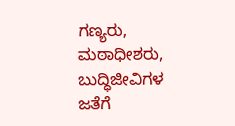ಗಣ್ಯರು, ಮಠಾಧೀಶರು, ಬುದ್ಧಿಜೀವಿಗಳ ಜತೆಗೆ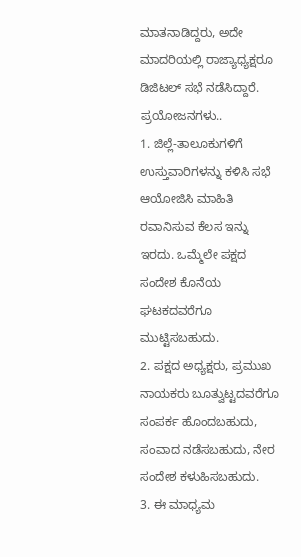ಮಾತನಾಡಿದ್ದರು, ಅದೇ ಮಾದರಿಯಲ್ಲಿ ರಾಜ್ಯಾಧ್ಯಕ್ಷರೂ ಡಿಜಿಟಲ್ ಸಭೆ ನಡೆಸಿದ್ದಾರೆ.
ಪ್ರಯೋಜನಗಳು..
1. ಜಿಲ್ಲೆ-ತಾಲೂಕುಗಳಿಗೆ ಉಸ್ತುವಾರಿಗಳನ್ನು ಕಳಿಸಿ ಸಭೆ ಆಯೋಜಿಸಿ ಮಾಹಿತಿ ರವಾನಿಸುವ ಕೆಲಸ ಇನ್ನು ಇರದು. ಒಮ್ಮೆಲೇ ಪಕ್ಷದ ಸಂದೇಶ ಕೊನೆಯ ಘಟಕದವರೆಗೂ ಮುಟ್ಟಿಸಬಹುದು.
2. ಪಕ್ಷದ ಅಧ್ಯಕ್ಷರು, ಪ್ರಮುಖ ನಾಯಕರು ಬೂತ್ವುಟ್ಟದವರೆಗೂ ಸಂಪರ್ಕ ಹೊಂದಬಹುದು, ಸಂವಾದ ನಡೆಸಬಹುದು, ನೇರ ಸಂದೇಶ ಕಳುಹಿಸಬಹುದು.
3. ಈ ಮಾಧ್ಯಮ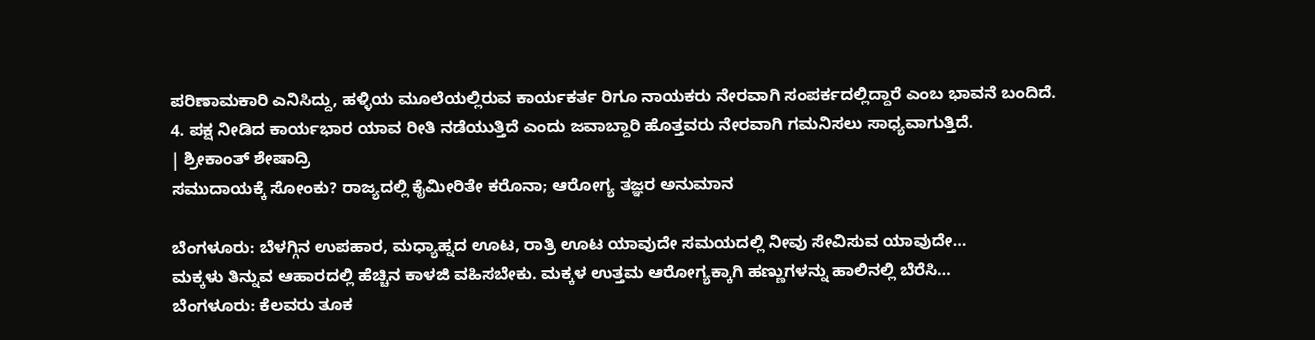ಪರಿಣಾಮಕಾರಿ ಎನಿಸಿದ್ದು, ಹಳ್ಳಿಯ ಮೂಲೆಯಲ್ಲಿರುವ ಕಾರ್ಯಕರ್ತ ರಿಗೂ ನಾಯಕರು ನೇರವಾಗಿ ಸಂಪರ್ಕದಲ್ಲಿದ್ದಾರೆ ಎಂಬ ಭಾವನೆ ಬಂದಿದೆ.
4. ಪಕ್ಷ ನೀಡಿದ ಕಾರ್ಯಭಾರ ಯಾವ ರೀತಿ ನಡೆಯುತ್ತಿದೆ ಎಂದು ಜವಾಬ್ದಾರಿ ಹೊತ್ತವರು ನೇರವಾಗಿ ಗಮನಿಸಲು ಸಾಧ್ಯವಾಗುತ್ತಿದೆ.
| ಶ್ರೀಕಾಂತ್ ಶೇಷಾದ್ರಿ
ಸಮುದಾಯಕ್ಕೆ ಸೋಂಕು? ರಾಜ್ಯದಲ್ಲಿ ಕೈಮೀರಿತೇ ಕರೊನಾ; ಆರೋಗ್ಯ ತಜ್ಞರ ಅನುಮಾನ

ಬೆಂಗಳೂರು: ಬೆಳಗ್ಗಿನ ಉಪಹಾರ, ಮಧ್ಯಾಹ್ನದ ಊಟ, ರಾತ್ರಿ ಊಟ ಯಾವುದೇ ಸಮಯದಲ್ಲಿ ನೀವು ಸೇವಿಸುವ ಯಾವುದೇ…
ಮಕ್ಕಳು ತಿನ್ನುವ ಆಹಾರದಲ್ಲಿ ಹೆಚ್ಚಿನ ಕಾಳಜಿ ವಹಿಸಬೇಕು. ಮಕ್ಕಳ ಉತ್ತಮ ಆರೋಗ್ಯಕ್ಕಾಗಿ ಹಣ್ಣುಗಳನ್ನು ಹಾಲಿನಲ್ಲಿ ಬೆರೆಸಿ…
ಬೆಂಗಳೂರು: ಕೆಲವರು ತೂಕ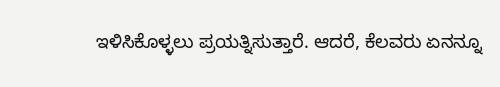ಇಳಿಸಿಕೊಳ್ಳಲು ಪ್ರಯತ್ನಿಸುತ್ತಾರೆ. ಆದರೆ, ಕೆಲವರು ಏನನ್ನೂ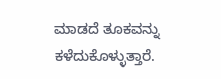ಮಾಡದೆ ತೂಕವನ್ನು ಕಳೆದುಕೊಳ್ಳುತ್ತಾರೆ.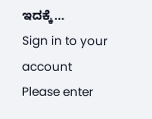ಇದಕ್ಕೆ…
Sign in to your account
Please enter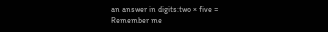an answer in digits:two × five =
Remember me